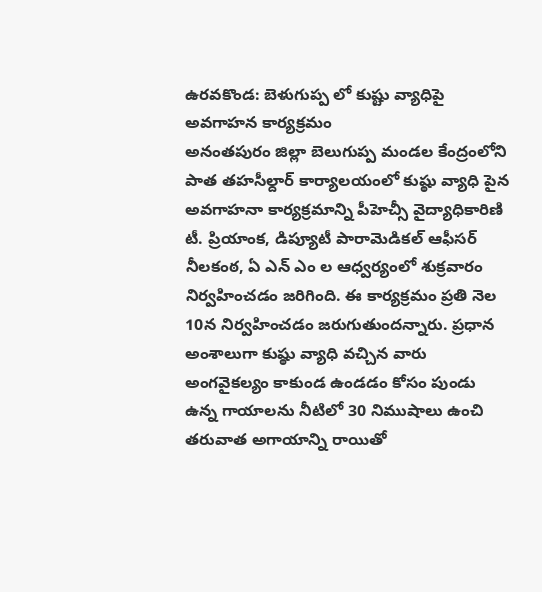ఉరవకొండ: బెళుగుప్ప లో కుష్టు వ్యాధిపై అవగాహన కార్యక్రమం
అనంతపురం జిల్లా బెలుగుప్ప మండల కేంద్రంలోని పాత తహసీల్దార్ కార్యాలయంలో కుష్ఠు వ్యాధి పైన అవగాహనా కార్యక్రమాన్ని పీహెచ్సీ వైద్యాధికారిణి టీ. ప్రియాంక, డిప్యూటీ పారామెడికల్ ఆఫీసర్ నీలకంఠ, ఏ ఎన్ ఎం ల ఆధ్వర్యంలో శుక్రవారం నిర్వహించడం జరిగింది. ఈ కార్యక్రమం ప్రతి నెల 10న నిర్వహించడం జరుగుతుందన్నారు. ప్రధాన అంశాలుగా కుష్ఠు వ్యాధి వచ్చిన వారు అంగవైకల్యం కాకుండ ఉండడం కోసం పుండు ఉన్న గాయాలను నీటిలో 30 నిముషాలు ఉంచి తరువాత అగాయాన్ని రాయితో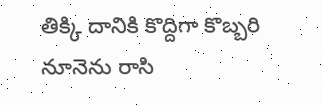తిక్కి దానికి కొద్దిగా కొబ్బరి నూనెను రాసి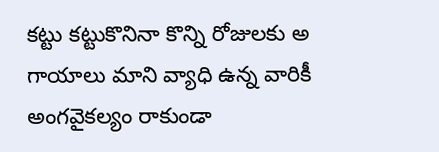కట్టు కట్టుకొనినా కొన్ని రోజులకు అ గాయాలు మాని వ్యాధి ఉన్న వారికీ అంగవైకల్యం రాకుండా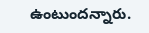ఉంటుందన్నారు.